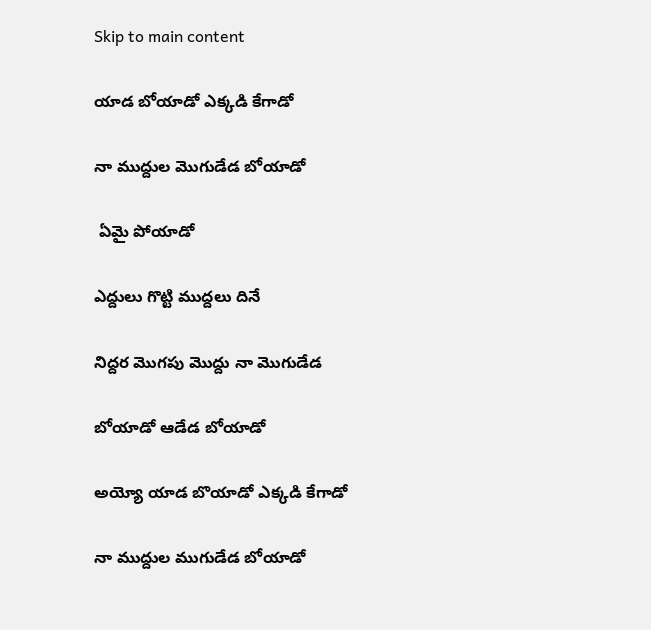Skip to main content

యాడ బోయాడో ఎక్కడి కేగాడో

నా ముద్దుల మొగుడేడ బోయాడో

 ఏమై పోయాడో

ఎద్దులు గొట్టి ముద్దలు దినే

నిద్దర మొగపు మొద్దు నా మొగుడేడ

బోయాడో ఆడేడ బోయాడో

అయ్యో యాడ బొయాడో ఎక్కడి కేగాడో

నా ముద్దుల ముగుడేడ బోయాడో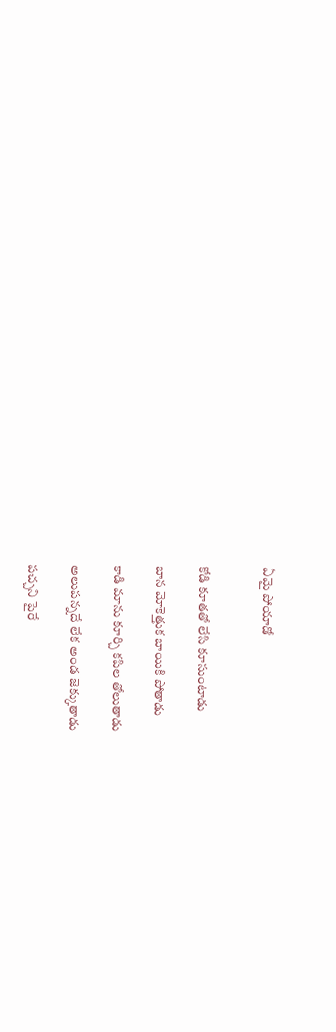ఏమై పోయాడో


కోడి కూతతో లేసి కూసుంటాడు

బాన మోకెత్తుక బాయికి పోతాడు

కాడి మాను కూర్చి కపిల తోలుతాడు

అలుపన్నదే లేక అండ జెక్కుతాడు

పచ్చని పైరే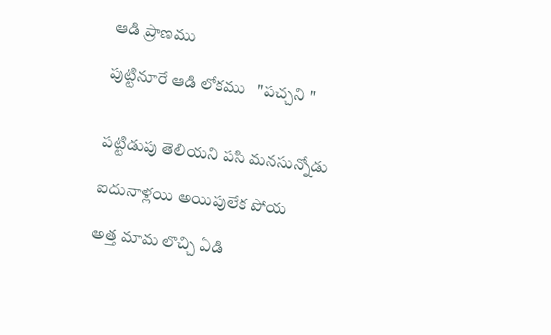ఆడి ప్రాణము

పుట్టినూరే ఆడి లోకము   "పచ్చని "


పట్టిడుపు తెలియని పసి మనసున్నోడు

ఐదునాళ్లయి అయిపులేక పోయ

అత్త మామ లొచ్చి ఏడి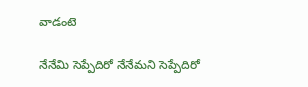వాడంటె

నేనేమి సెప్పేదిరో నేనేమని సెప్పేదిరో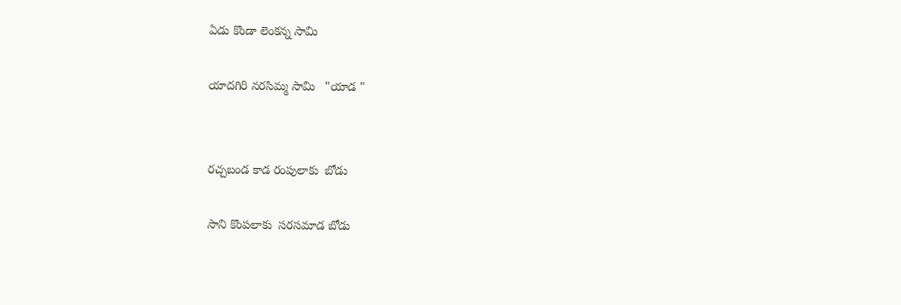ఏడు కొండా లెంకన్న సామి

యాదగిరి నరసిమ్మ సామి   "యాడ "


రచ్చబండ కాడ రంపులాకు  బోడు

సాని కొంపలాకు  సరసమాడ బోడు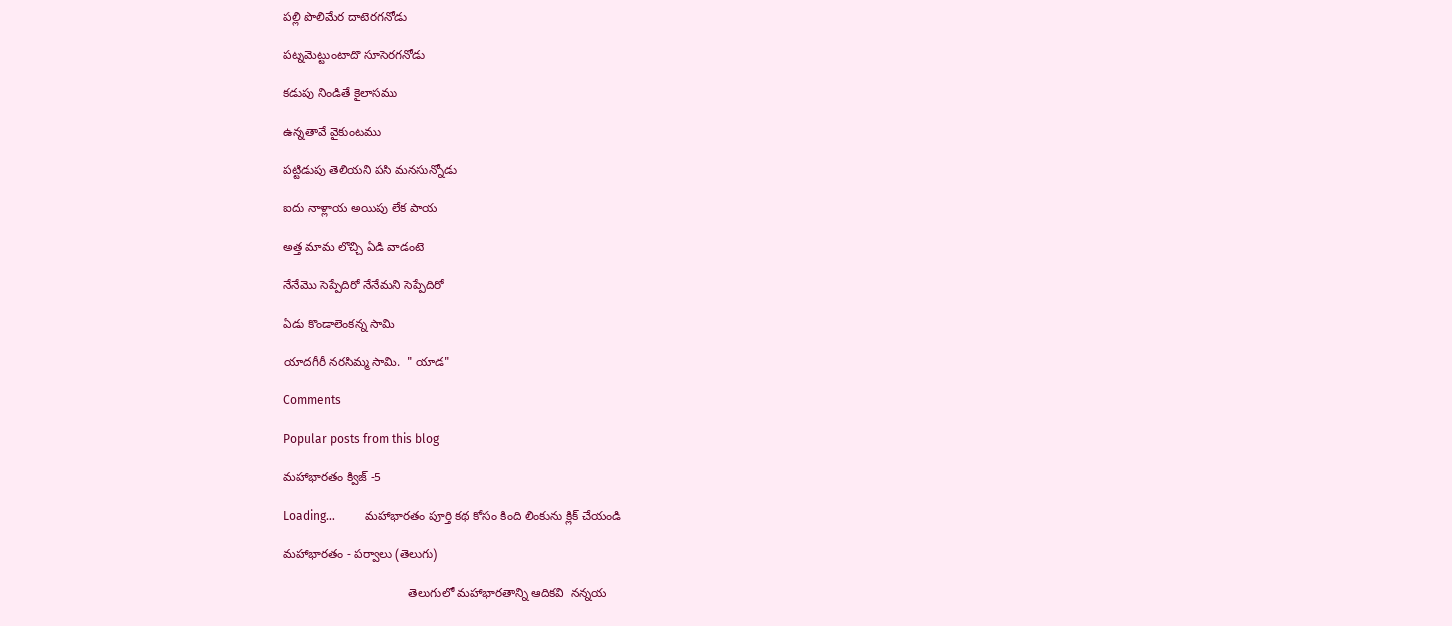పల్లి పొలిమేర దాటెరగనోడు

పట్నమెట్టుంటాదొ సూసెరగనోడు

కడుపు నిండితే కైలాసము

ఉన్నతావే వైకుంటము

పట్టిడుపు తెలియని పసి మనసున్నోడు

ఐదు నాళ్లాయ అయిపు లేక పాయ

అత్త మామ లొచ్చి ఏడి వాడంటె

నేనేమొ సెప్పేదిరో నేనేమని సెప్పేదిరో

ఏడు కొండాలెంకన్న సామి

యాదగీరీ నరసిమ్మ సామి.  " యాడ"

Comments

Popular posts from this blog

మహాభారతం క్విజ్ -5

Loading…          మహాభారతం పూర్తి కథ కోసం కింది లింకును క్లిక్ చేయండి

మహాభారతం - పర్వాలు (తెలుగు)

                                     తెలుగులో మహాభారతాన్ని ఆదికవి  నన్నయ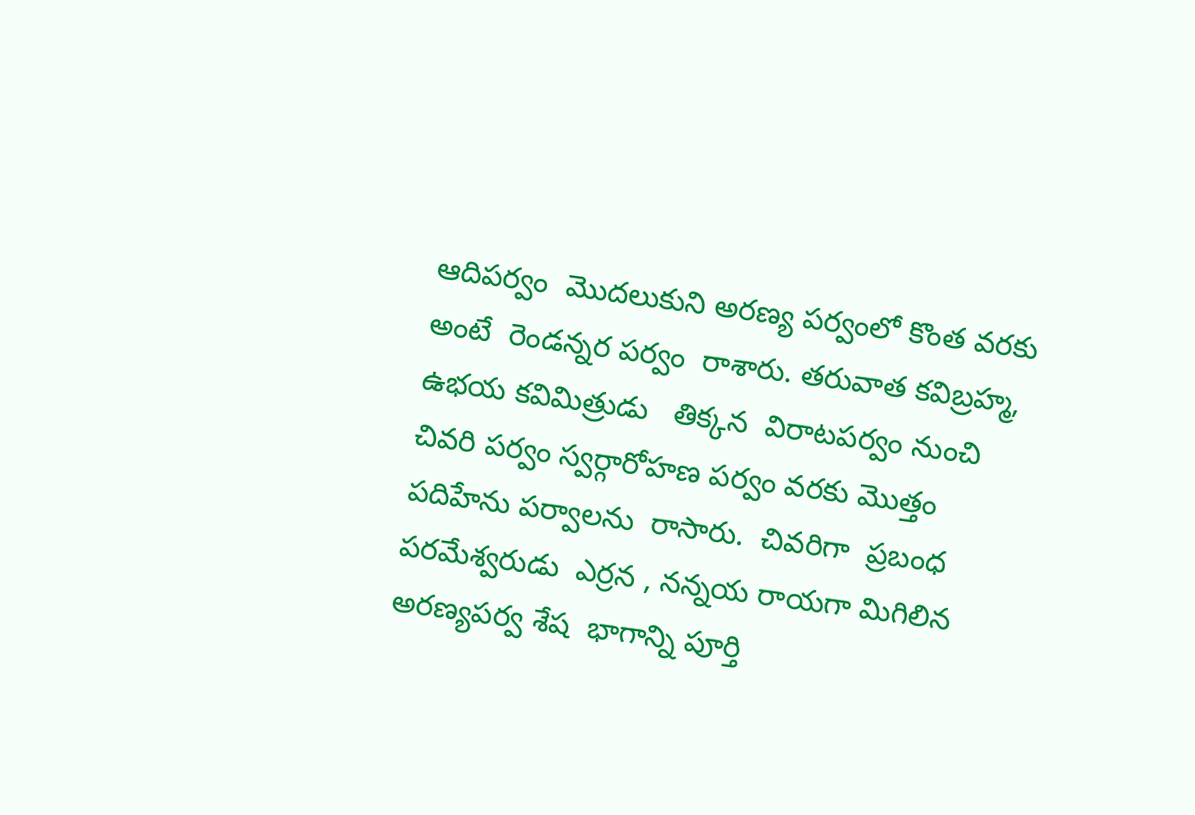ఆదిపర్వం  మొదలుకుని అరణ్య పర్వంలో కొంత వరకు అంటే  రెండన్నర పర్వం  రాశారు. తరువాత కవిబ్రహ్మ, ఉభయ కవిమిత్రుడు   తిక్కన  విరాటపర్వం నుంచి చివరి పర్వం స్వర్గారోహణ పర్వం వరకు మొత్తం  పదిహేను పర్వాలను  రాసారు.  చివరిగా  ప్రబంధ పరమేశ్వరుడు  ఎర్రన , నన్నయ రాయగా మిగిలిన  అరణ్యపర్వ శేష  భాగాన్ని పూర్తి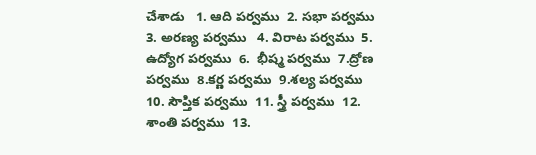చేశాడు   1. ఆది పర్వము  2. సభా పర్వము  3. అరణ్య పర్వము   4. విరాట పర్వము  5. ఉద్యోగ పర్వము  6.  భీష్మ పర్వము  7.ద్రోణ పర్వము  8.కర్ణ పర్వము  9.శల్య పర్వము  10. సౌప్తిక పర్వము  11. స్త్రీ పర్వము  12. శాంతి పర్వము  13.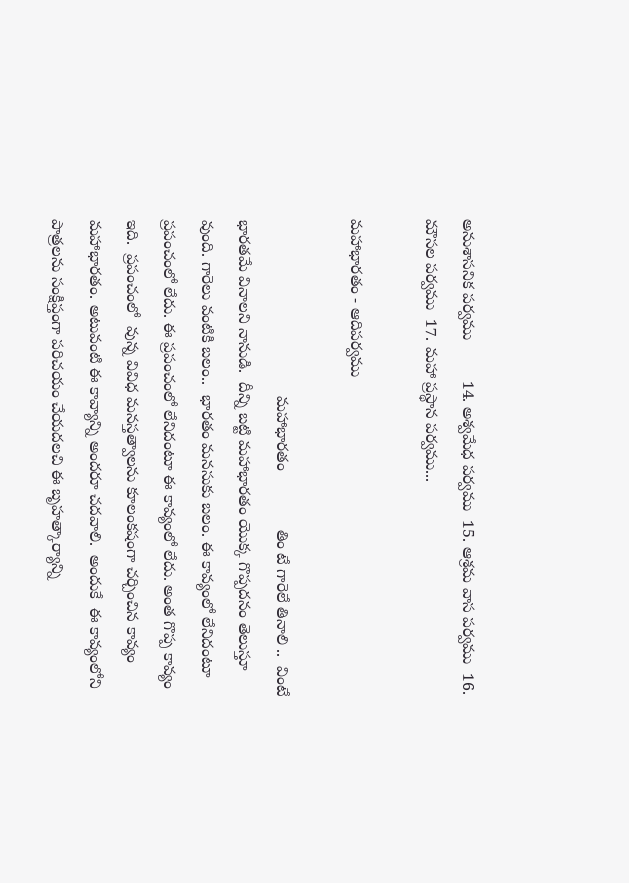అనుశాసనిక పర్వము         14. అశ్వమేధ పర్వము  15. ఆశ్రమ వాస పర్వము  16. మౌసల పర్వము  17. మహా ప్రస్థాన పర్వము...

మహాభారతం - ఆదిపర్వము

                                       మహాభారతం             తిం టే గారెలే తినాలి ..  వింటే భారతమే వినాలని నానుడి.  దీన్ని బట్టి మహాభారతం యొక్క గొప్పదనం తెలుస్తూ వుంది. గారెలు వంటికి బలం..  భారతం మనసుకు బలం. ఈ కావ్యంలో లేనిదంటూ ప్రపంచంలో లేదు. ఈ ప్రపంచంలో లేనిదంటూ ఈ కావ్యంలో లేదు. అంత గొప్ప కావ్యం ఇది.  ప్రపంచంలో  వున్న వివిధ మనస్తత్వాలను కూలంకషంగా చర్చించిన కావ్యం మహాభారతం. అటువంటి ఈ కావ్యాన్ని అందరూ చదవాలి.  అందుకే  ఈ కావ్యంలోని పాత్రలను సంక్షిప్తంగా పరిచయం చేయదలచి ఈ బృహత్కార్యాన్ని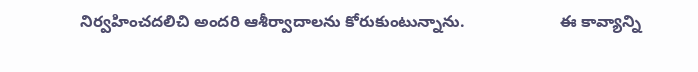నిర్వహించదలిచి అందరి ఆశీర్వాదాలను కోరుకుంటున్నాను.                     ఈ కావ్యాన్ని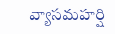వ్యాసమహర్షి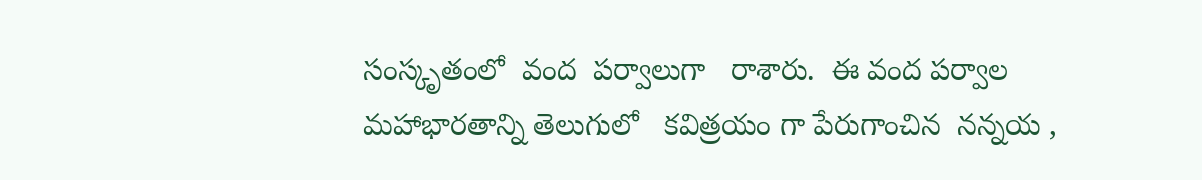సంస్కృతంలో  వంద  పర్వాలుగా   రాశారు.  ఈ వంద పర్వాల మహాభారతాన్ని తెలుగులో   కవిత్రయం గా పేరుగాంచిన  నన్నయ ,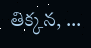తిక్కన, ...